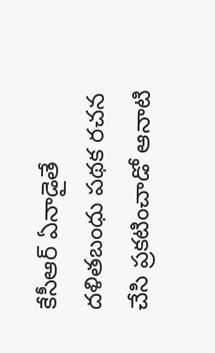కేసీఆర్ ఏనాడైతే ద‌ళిత‌బంధు ప‌థ‌క ర‌చ‌న చేసి ప్ర‌క‌టించాడో ఆనాటి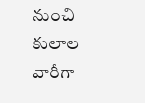నుంచి కులాల వారీగా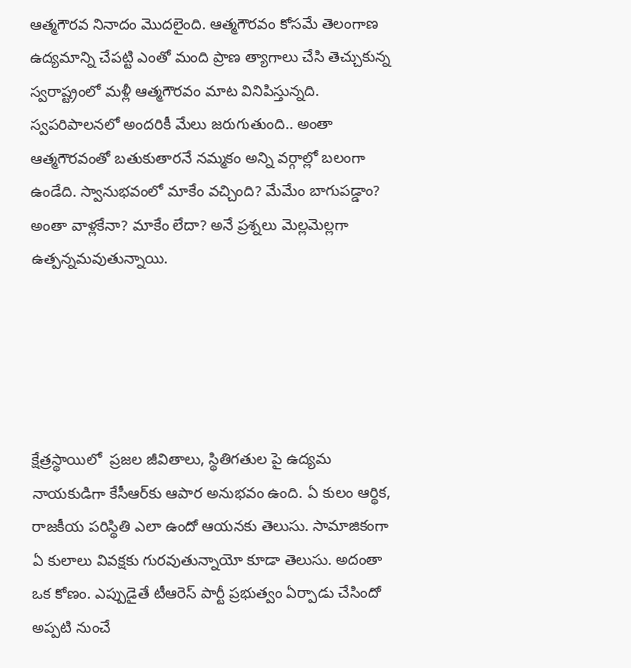ఆత్మ‌గౌర‌వ నినాదం మొద‌లైంది. ఆత్మ‌గౌర‌వం కోస‌మే తెలంగాణ ఉద్య‌మాన్ని చేప‌ట్టి ఎంతో మంది ప్రాణ త్యాగాలు చేసి తెచ్చుకున్న స్వ‌రాష్ట్రంలో మ‌ళ్లీ ఆత్మ‌గౌర‌వం మాట వినిపిస్తున్న‌ది. స్వ‌ప‌రిపాల‌న‌లో అంద‌రికీ మేలు జ‌రుగుతుంది.. అంతా ఆత్మ‌గౌర‌వంతో బ‌తుకుతార‌నే న‌మ్మ‌కం అన్ని వ‌ర్గాల్లో బ‌లంగా ఉండేది. స్వానుభ‌వంలో మాకేం వ‌చ్చింది? మేమేం బాగుప‌డ్డాం? అంతా వాళ్ల‌కేనా? మాకేం లేదా? అనే ప్ర‌శ్న‌లు మెల్ల‌మెల్ల‌గా ఉత్ప‌న్న‌మ‌వుతున్నాయి.





క్షేత్ర‌స్థాయిలో  ప్ర‌జ‌ల జీవితాలు, స్థితిగ‌తుల పై ఉద్య‌మ నాయ‌కుడిగా కేసీఆర్‌కు ఆపార అనుభ‌వం ఉంది. ఏ కులం ఆర్థిక‌, రాజ‌కీయ ప‌రిస్థితి ఎలా ఉందో ఆయ‌న‌కు తెలుసు. సామాజికంగా ఏ కులాలు వివ‌క్ష‌కు గుర‌వుతున్నాయో కూడా తెలుసు. అదంతా ఒక కోణం. ఎప్పుడైతే టీఆరెస్ పార్టీ ప్ర‌భుత్వం ఏర్పాడు చేసిందో అప్ప‌టి నుంచే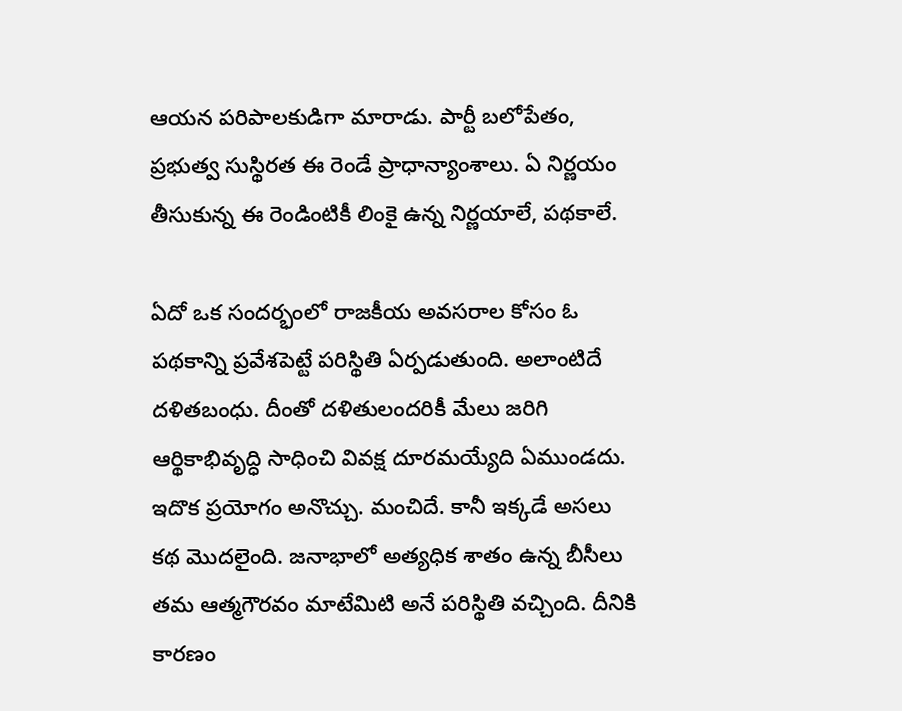ఆయ‌న ప‌రిపాల‌కుడిగా మారాడు. పార్టీ బ‌లోపేతం, ప్ర‌భుత్వ సుస్థిర‌త ఈ రెండే ప్రాధాన్యాంశాలు. ఏ నిర్ణ‌యం తీసుకున్న ఈ రెండింటికీ లింకై ఉన్న నిర్ణ‌యాలే, ప‌థ‌కాలే.

ఏదో ఒక సంద‌ర్భంలో రాజ‌కీయ అవ‌స‌రాల కోసం ఓ ప‌థ‌కాన్ని ప్ర‌వేశ‌పెట్టే ప‌రిస్థితి ఏర్ప‌డుతుంది. అలాంటిదే ద‌ళిత‌బంధు. దీంతో ద‌ళితులంద‌రికీ మేలు జ‌రిగి ఆర్థికాభివృద్ధి సాధించి వివ‌క్ష దూర‌మ‌య్యేది ఏముండ‌దు. ఇదొక ప్ర‌యోగం అనొచ్చు. మంచిదే. కానీ ఇక్క‌డే అస‌లు క‌థ మొద‌లైంది. జ‌నాభాలో అత్య‌ధిక శాతం ఉన్న బీసీలు త‌మ ఆత్మ‌గౌర‌వం మాటేమిటి అనే ప‌రిస్థితి వ‌చ్చింది. దీనికి కార‌ణం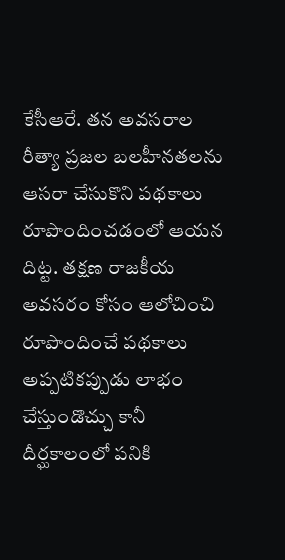కేసీఆరే. త‌న అవ‌స‌రాల రీత్యా ప్ర‌జ‌ల బ‌ల‌హీన‌త‌ల‌ను ఆస‌రా చేసుకొని ప‌థ‌కాలు రూపొందించ‌డంలో ఆయ‌న దిట్ట. త‌క్ష‌ణ రాజ‌కీయ అవ‌స‌రం కోసం ఆలోచించి రూపొందించే ప‌థ‌కాలు అప్ప‌టిక‌ప్పుడు లాభం చేస్తుండొచ్చు కానీ దీర్ఘ‌కాలంలో ప‌నికి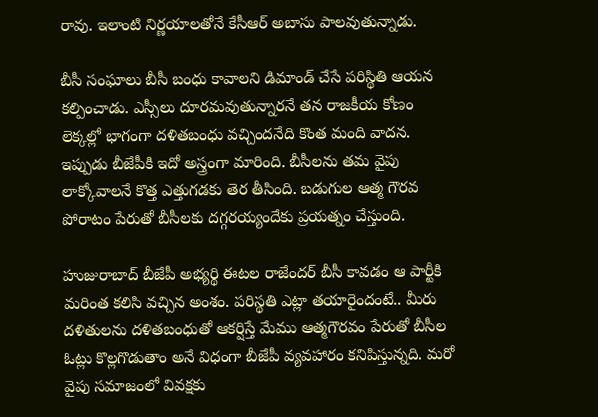రావు. ఇలాంటి నిర్ణ‌యాల‌తోనే కేసీఆర్ అబాసు పాల‌వుతున్నాడు.

బీసీ సంఘాలు బీసీ బంధు కావాల‌ని డిమాండ్ చేసే ప‌రిస్థితి ఆయ‌న క‌ల్పించాడు. ఎస్సీలు దూర‌మ‌వుతున్నార‌నే త‌న రాజ‌కీయ కోణం లెక్క‌ల్లో భాగంగా ద‌ళిత‌బంధు వ‌చ్చింద‌నేది కొంత మంది వాద‌న‌. ఇప్పుడు బీజేపీకి ఇదో అస్త్రంగా మారింది. బీసీల‌ను త‌మ వైపు లాక్కోవాల‌నే కొత్త ఎత్తుగ‌డ‌కు తెర తీసింది. బ‌డుగుల ఆత్మ గౌర‌వ పోరాటం పేరుతో బీసీల‌కు ద‌గ్గ‌ర‌య్యందేకు ప్ర‌య‌త్నం చేస్తుంది.

హుజురాబాద్ బీజేపీ అభ్య‌ర్థి ఈట‌ల రాజేంద‌ర్ బీసీ కావ‌డం ఆ పార్టీకి మ‌రింత క‌లిసి వ‌చ్చిన అంశం. ప‌రిస్థ‌తి ఎట్లా త‌యారైందంటే.. మీరు ద‌ళితుల‌ను ద‌ళిత‌బంధుతో ఆక‌ర్షిస్తే మేము ఆత్మ‌గౌర‌వం పేరుతో బీసీల ఓట్లు కొల్ల‌గొడుతాం అనే విధంగా బీజేపీ వ్య‌వ‌హారం క‌నిపిస్తున్న‌ది. మ‌రో వైపు స‌మాజంలో వివ‌క్ష‌కు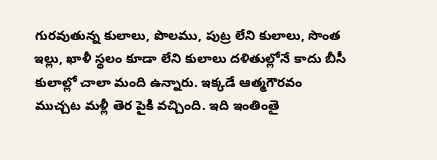గుర‌వుతున్న కులాలు, పొల‌ము, పుట్ర లేని కులాలు, సొంత ఇల్లు, ఖాళీ స్థ‌లం కూడా లేని కులాలు ద‌ళితుల్లోనే కాదు బీసీ కులాల్లో చాలా మంది ఉన్నారు. ఇక్క‌డే ఆత్మ‌గౌర‌వం ముచ్చ‌ట మ‌ళ్లీ తెర పైకి వ‌చ్చింది. ఇది ఇంతింతై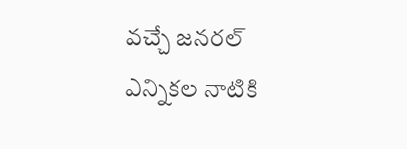వ‌చ్చే జ‌న‌ర‌ల్ ఎన్నిక‌ల నాటికి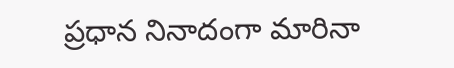ప్ర‌ధాన నినాదంగా మారినా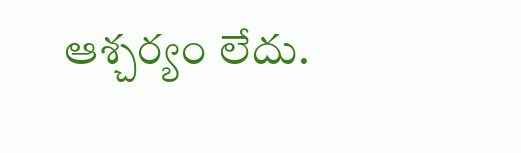ఆశ్చ‌ర్యం లేదు.